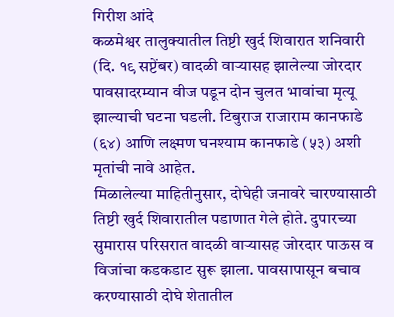गिरीश आंदे
कळमेश्वर तालुक्यातील तिष्टी खुर्द शिवारात शनिवारी (दि. १९ सप्टेंबर) वादळी वाऱ्यासह झालेल्या जोरदार पावसादरम्यान वीज पडून दोन चुलत भावांचा मृत्यू झाल्याची घटना घडली. टिबुराज राजाराम कानफाडे (६४) आणि लक्ष्मण घनश्याम कानफाडे (५३) अशी मृतांची नावे आहेत.
मिळालेल्या माहितीनुसार, दोघेही जनावरे चारण्यासाठी तिष्टी खुर्द शिवारातील पडाणात गेले होते. दुपारच्या सुमारास परिसरात वादळी वाऱ्यासह जोरदार पाऊस व विजांचा कडकडाट सुरू झाला. पावसापासून बचाव करण्यासाठी दोघे शेतातील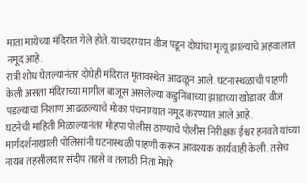माता मायेच्या मंदिरात गेले होते. याचदरम्यान वीज पडून दोघांचा मृत्यू झाल्याचे अहवालात नमूद आहे.
रात्री शोध घेतल्यानंतर दोघेही मंदिरात मृतावस्थेत आढळून आले. घटनास्थळाची पाहणी केली असता मंदिराच्या मागील बाजूस असलेल्या कडुनिंबाच्या झाडाच्या खोडावर वीज पडल्याचा निशाण आढळल्याचे मोका पंचनाम्यात नमूद करण्यात आले आहे.
घटनेची माहिती मिळाल्यानंतर मोहपा पोलीस ठाण्याचे पोलीस निरीक्षक ईश्वर हनवते यांच्या मार्गदर्शनाखाली पोलिसांनी घटनास्थळी पाहणी करून आवश्यक कार्यवाही केली. तसेच नायब तहसीलदार संदीप तडसे व तलाठी निता मेघरे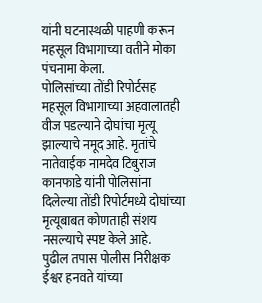यांनी घटनास्थळी पाहणी करून महसूल विभागाच्या वतीने मोका पंचनामा केला.
पोलिसांच्या तोंडी रिपोर्टसह महसूल विभागाच्या अहवालातही वीज पडल्याने दोघांचा मृत्यू झाल्याचे नमूद आहे. मृतांचे नातेवाईक नामदेव टिबुराज कानफाडे यांनी पोलिसांना दिलेल्या तोंडी रिपोर्टमध्ये दोघांच्या मृत्यूबाबत कोणताही संशय नसल्याचे स्पष्ट केले आहे.
पुढील तपास पोलीस निरीक्षक ईश्वर हनवते यांच्या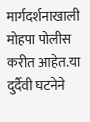मार्गदर्शनाखाली मोहपा पोलीस करीत आहेत.या दुर्दैवी घटनेने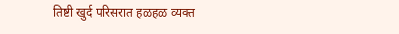तिष्टी खुर्द परिसरात हळहळ व्यक्त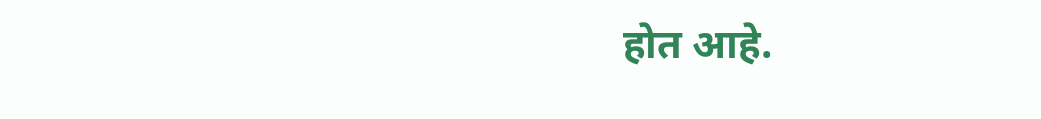होत आहे.